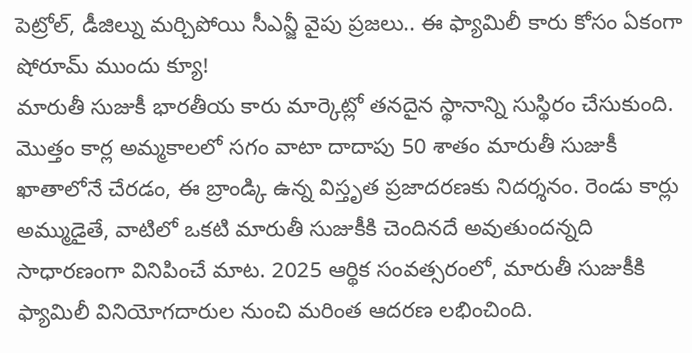పెట్రోల్, డీజిల్ను మర్చిపోయి సీఎన్జీ వైపు ప్రజలు.. ఈ ఫ్యామిలీ కారు కోసం ఏకంగా షోరూమ్ ముందు క్యూ!
మారుతీ సుజుకీ భారతీయ కారు మార్కెట్లో తనదైన స్థానాన్ని సుస్థిరం చేసుకుంది. మొత్తం కార్ల అమ్మకాలలో సగం వాటా దాదాపు 50 శాతం మారుతీ సుజుకీ ఖాతాలోనే చేరడం, ఈ బ్రాండ్కి ఉన్న విస్తృత ప్రజాదరణకు నిదర్శనం. రెండు కార్లు అమ్ముడైతే, వాటిలో ఒకటి మారుతీ సుజుకీకి చెందినదే అవుతుందన్నది సాధారణంగా వినిపించే మాట. 2025 ఆర్థిక సంవత్సరంలో, మారుతీ సుజుకీకి ఫ్యామిలీ వినియోగదారుల నుంచి మరింత ఆదరణ లభించింది.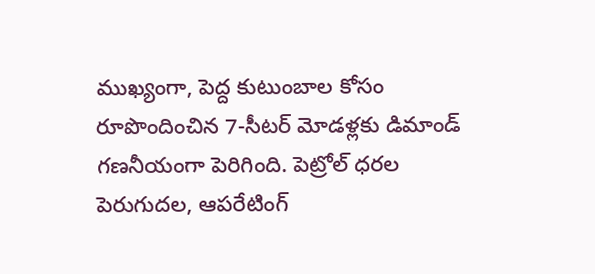ముఖ్యంగా, పెద్ద కుటుంబాల కోసం రూపొందించిన 7-సీటర్ మోడళ్లకు డిమాండ్ గణనీయంగా పెరిగింది. పెట్రోల్ ధరల పెరుగుదల, ఆపరేటింగ్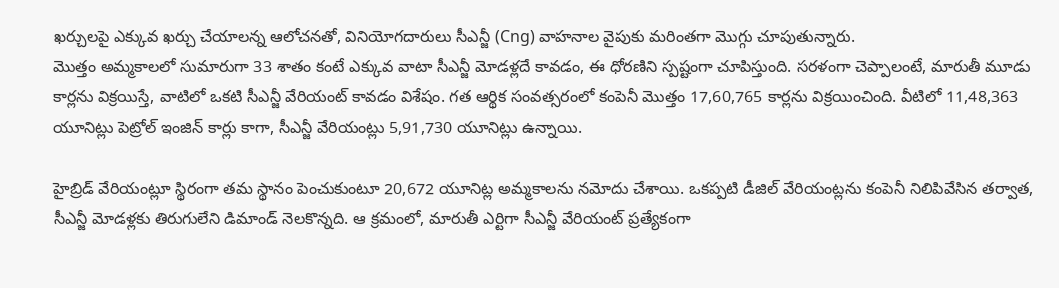ఖర్చులపై ఎక్కువ ఖర్చు చేయాలన్న ఆలోచనతో, వినియోగదారులు సీఎన్జీ (Cng) వాహనాల వైపుకు మరింతగా మొగ్గు చూపుతున్నారు.
మొత్తం అమ్మకాలలో సుమారుగా 33 శాతం కంటే ఎక్కువ వాటా సీఎన్జీ మోడళ్లదే కావడం, ఈ ధోరణిని స్పష్టంగా చూపిస్తుంది. సరళంగా చెప్పాలంటే, మారుతీ మూడు కార్లను విక్రయిస్తే, వాటిలో ఒకటి సీఎన్జీ వేరియంట్ కావడం విశేషం. గత ఆర్థిక సంవత్సరంలో కంపెనీ మొత్తం 17,60,765 కార్లను విక్రయించింది. వీటిలో 11,48,363 యూనిట్లు పెట్రోల్ ఇంజిన్ కార్లు కాగా, సీఎన్జీ వేరియంట్లు 5,91,730 యూనిట్లు ఉన్నాయి.

హైబ్రిడ్ వేరియంట్లూ స్థిరంగా తమ స్థానం పెంచుకుంటూ 20,672 యూనిట్ల అమ్మకాలను నమోదు చేశాయి. ఒకప్పటి డీజిల్ వేరియంట్లను కంపెనీ నిలిపివేసిన తర్వాత, సీఎన్జీ మోడళ్లకు తిరుగులేని డిమాండ్ నెలకొన్నది. ఆ క్రమంలో, మారుతీ ఎర్టిగా సీఎన్జీ వేరియంట్ ప్రత్యేకంగా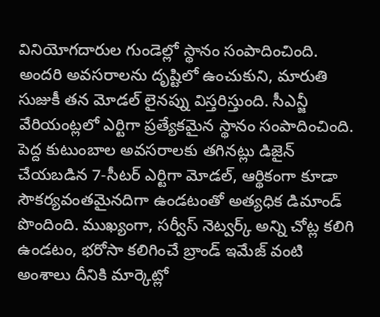వినియోగదారుల గుండెల్లో స్థానం సంపాదించింది. అందరి అవసరాలను దృష్టిలో ఉంచుకుని, మారుతి సుజుకీ తన మోడల్ లైనప్ను విస్తరిస్తుంది. సీఎన్జీ వేరియంట్లలో ఎర్టిగా ప్రత్యేకమైన స్థానం సంపాదించింది.
పెద్ద కుటుంబాల అవసరాలకు తగినట్లు డిజైన్ చేయబడిన 7-సీటర్ ఎర్టిగా మోడల్, ఆర్థికంగా కూడా సౌకర్యవంతమైనదిగా ఉండటంతో అత్యధిక డిమాండ్ పొందింది. ముఖ్యంగా, సర్వీస్ నెట్వర్క్ అన్ని చోట్ల కలిగి ఉండటం, భరోసా కలిగించే బ్రాండ్ ఇమేజ్ వంటి అంశాలు దీనికి మార్కెట్లో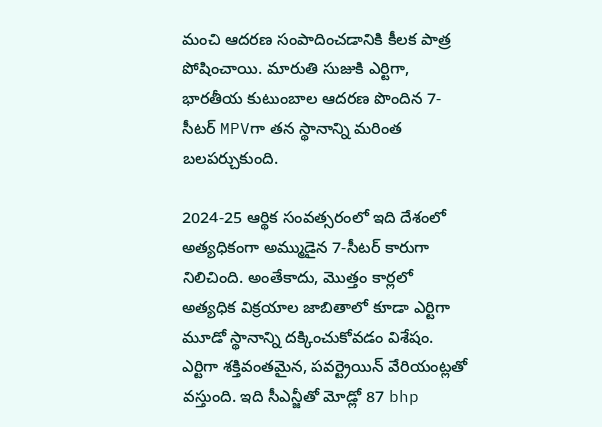మంచి ఆదరణ సంపాదించడానికి కీలక పాత్ర పోషించాయి. మారుతి సుజుకి ఎర్టిగా, భారతీయ కుటుంబాల ఆదరణ పొందిన 7-సీటర్ MPVగా తన స్థానాన్ని మరింత బలపర్చుకుంది.

2024-25 ఆర్థిక సంవత్సరంలో ఇది దేశంలో అత్యధికంగా అమ్ముడైన 7-సీటర్ కారుగా నిలిచింది. అంతేకాదు, మొత్తం కార్లలో అత్యధిక విక్రయాల జాబితాలో కూడా ఎర్టిగా మూడో స్థానాన్ని దక్కించుకోవడం విశేషం. ఎర్టిగా శక్తివంతమైన, పవర్ట్రెయిన్ వేరియంట్లతో వస్తుంది. ఇది సీఎన్జీతో మోడ్లో 87 bhp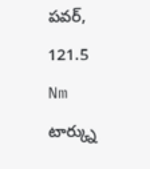పవర్, 121.5 Nm టార్క్ను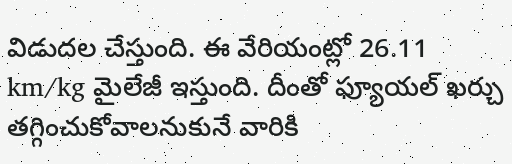విడుదల చేస్తుంది. ఈ వేరియంట్లో 26.11 km/kg మైలేజీ ఇస్తుంది. దీంతో ఫ్యూయల్ ఖర్చు తగ్గించుకోవాలనుకునే వారికి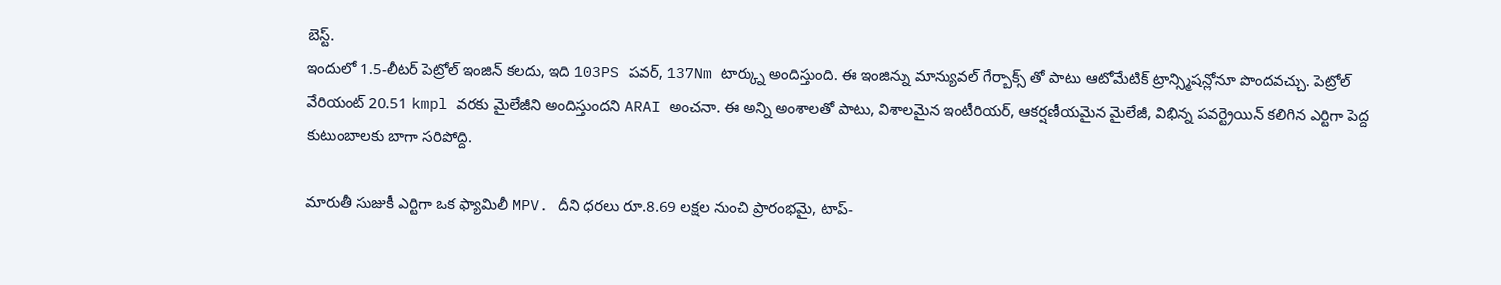బెస్ట్.
ఇందులో 1.5-లీటర్ పెట్రోల్ ఇంజిన్ కలదు, ఇది 103PS పవర్, 137Nm టార్క్ను అందిస్తుంది. ఈ ఇంజిన్ను మాన్యువల్ గేర్బాక్స్ తో పాటు ఆటోమేటిక్ ట్రాన్స్మిషన్లోనూ పొందవచ్చు. పెట్రోల్ వేరియంట్ 20.51 kmpl వరకు మైలేజీని అందిస్తుందని ARAI అంచనా. ఈ అన్ని అంశాలతో పాటు, విశాలమైన ఇంటీరియర్, ఆకర్షణీయమైన మైలేజీ, విభిన్న పవర్ట్రెయిన్ కలిగిన ఎర్టిగా పెద్ద కుటుంబాలకు బాగా సరిపోద్ది.

మారుతీ సుజుకీ ఎర్టిగా ఒక ఫ్యామిలీ MPV. దీని ధరలు రూ.8.69 లక్షల నుంచి ప్రారంభమై, టాప్-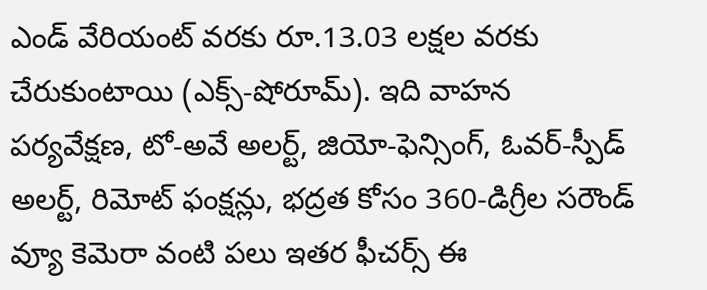ఎండ్ వేరియంట్ వరకు రూ.13.03 లక్షల వరకు చేరుకుంటాయి (ఎక్స్-షోరూమ్). ఇది వాహన పర్యవేక్షణ, టో-అవే అలర్ట్, జియో-ఫెన్సింగ్, ఓవర్-స్పీడ్ అలర్ట్, రిమోట్ ఫంక్షన్లు, భద్రత కోసం 360-డిగ్రీల సరౌండ్ వ్యూ కెమెరా వంటి పలు ఇతర ఫీచర్స్ ఈ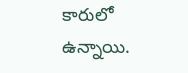కారులో ఉన్నాయి.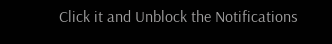Click it and Unblock the Notifications